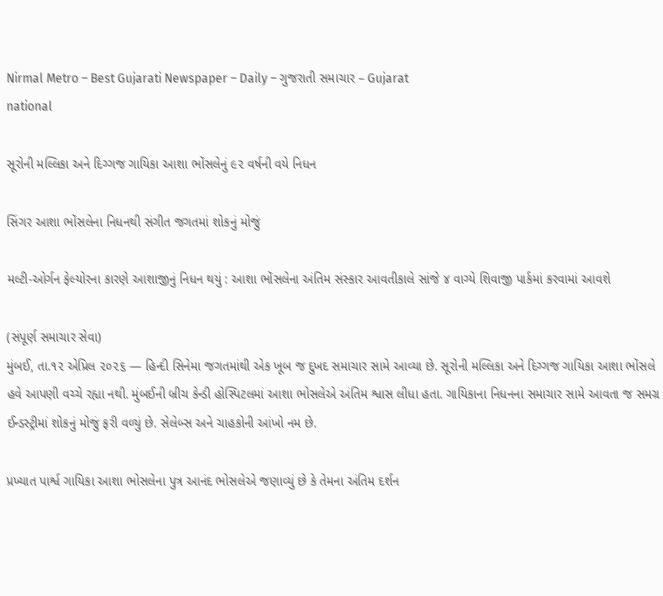Nirmal Metro – Best Gujarati Newspaper – Daily – ગુજરાતી સમાચાર – Gujarat
national

સૂરોની મલ્લિકા અને દિગ્ગજ ગાયિકા આશા ભોંસલેનું ૯૨ વર્ષની વયે નિધન

સિંગર આશા ભોંસલેના નિધનથી સંગીત જગતમાં શોકનું મોજું

મલ્ટી-ઓર્ગન ફેલ્યોરના કારણે આશાજીનું નિધન થયું : આશા ભોંસલેના અંતિમ સંસ્કાર આવતીકાલે સાંજે ૪ વાગ્યે શિવાજી પાર્કમાં કરવામાં આવશે

(સંપૂર્ણ સમાચાર સેવા)
મુંબઈ, તા.૧૨ એપ્રિલ ૨૦૨૬ — હિન્દી સિનેમા જગતમાંથી એક ખૂબ જ દુખદ સમાચાર સામે આવ્યા છે. સૂરોની મલ્લિકા અને દિગ્ગજ ગાયિકા આશા ભોંસલે હવે આપણી વચ્ચે રહ્યા નથી. મુંબઈની બ્રીચ કેન્ડી હોસ્પિટલમાં આશા ભોસલેએ અંતિમ શ્વાસ લીધા હતા. ગાયિકાના નિધનના સમાચાર સામે આવતા જ સમગ્ર ઈન્ડસ્ટ્રીમાં શોકનું મોજું ફરી વળ્યું છે. સેલેબ્સ અને ચાહકોની આંખો નમ છે.

પ્રખ્યાત પાર્શ્વ ગાયિકા આશા ભોસલેના પુત્ર આનંદ ભોસલેએ જણાવ્યું છે કે તેમના અંતિમ દર્શન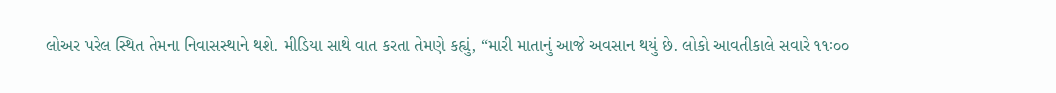લોઅર પરેલ સ્થિત તેમના નિવાસસ્થાને થશે. મીડિયા સાથે વાત કરતા તેમણે કહ્યું, “મારી માતાનું આજે અવસાન થયું છે. લોકો આવતીકાલે સવારે ૧૧ઃ૦૦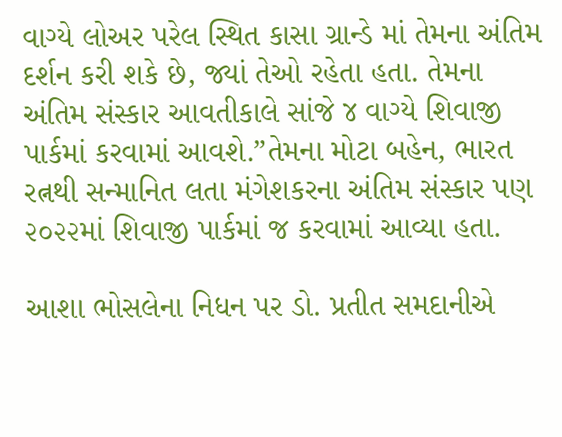વાગ્યે લોઅર પરેલ સ્થિત કાસા ગ્રાન્ડે માં તેમના અંતિમ દર્શન કરી શકે છે, જ્યાં તેઓ રહેતા હતા. તેમના અંતિમ સંસ્કાર આવતીકાલે સાંજે ૪ વાગ્યે શિવાજી પાર્કમાં કરવામાં આવશે.”તેમના મોટા બહેન, ભારત રત્નથી સન્માનિત લતા મંગેશકરના અંતિમ સંસ્કાર પણ ૨૦૨૨માં શિવાજી પાર્કમાં જ કરવામાં આવ્યા હતા.

આશા ભોસલેના નિધન પર ડો. પ્રતીત સમદાનીએ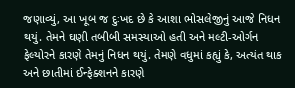જણાવ્યું, આ ખૂબ જ દુઃખદ છે કે આશા ભોસલેજીનું આજે નિધન થયું. તેમને ઘણી તબીબી સમસ્યાઓ હતી અને મલ્ટી-ઓર્ગન ફેલ્યોરને કારણે તેમનું નિધન થયું. તેમણે વધુમાં કહ્યું કે, અત્યંત થાક અને છાતીમાં ઈન્ફેક્શનને કારણે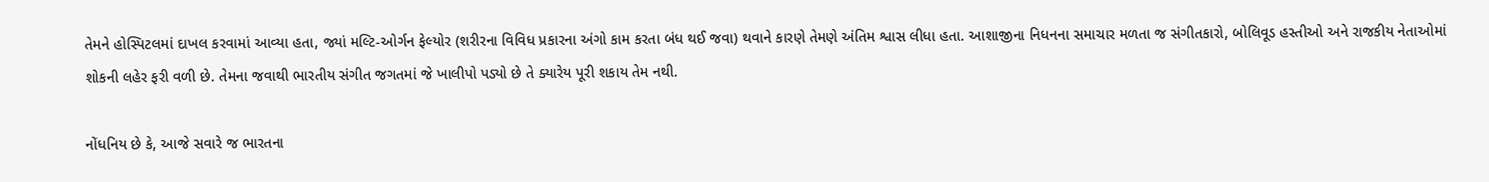તેમને હોસ્પિટલમાં દાખલ કરવામાં આવ્યા હતા, જ્યાં મલ્ટિ-ઓર્ગન ફેલ્યોર (શરીરના વિવિધ પ્રકારના અંગો કામ કરતા બંધ થઈ જવા) થવાને કારણે તેમણે અંતિમ શ્વાસ લીધા હતા. આશાજીના નિધનના સમાચાર મળતા જ સંગીતકારો, બોલિવૂડ હસ્તીઓ અને રાજકીય નેતાઓમાં શોકની લહેર ફરી વળી છે. તેમના જવાથી ભારતીય સંગીત જગતમાં જે ખાલીપો પડ્યો છે તે ક્યારેય પૂરી શકાય તેમ નથી.

નોંધનિય છે કે, આજે સવારે જ ભારતના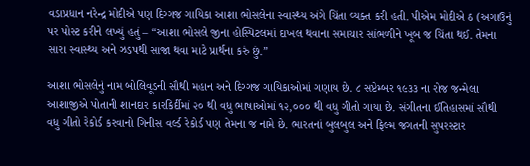વડાપ્રધાન નરેન્દ્ર મોદીએ પણ દિગ્ગજ ગાયિકા આશા ભોસલેના સ્વાસ્થ્ય અંગે ચિંતા વ્યક્ત કરી હતી. પીએમ મોદીએ ઠ (અગાઉનું પર પોસ્ટ કરીને લખ્યું હતું – “આશા ભોસલે જીના હોસ્પિટલમાં દાખલ થવાના સમાચાર સાંભળીને ખૂબ જ ચિંતા થઈ. તેમના સારા સ્વાસ્થ્ય અને ઝડપથી સાજા થવા માટે પ્રાર્થના કરું છું.”

આશા ભોસલેનું નામ બોલિવૂડની સૌથી મહાન અને દિગ્ગજ ગાયિકાઓમાં ગણાય છે. ૮ સપ્ટેમ્બર ૧૯૩૩ ના રોજ જન્મેલા આશાજીએ પોતાની શાનદાર કારકિર્દીમાં ૨૦ થી વધુ ભાષાઓમાં ૧૨,૦૦૦ થી વધુ ગીતો ગાયા છે. સંગીતના ઈતિહાસમાં સૌથી વધુ ગીતો રેકોર્ડ કરવાનો ગિનીસ વર્લ્ડ રેકોર્ડ પણ તેમના જ નામે છે. ભારતનાં બુલબુલ અને ફિલ્મ જગતની સુપરસ્ટાર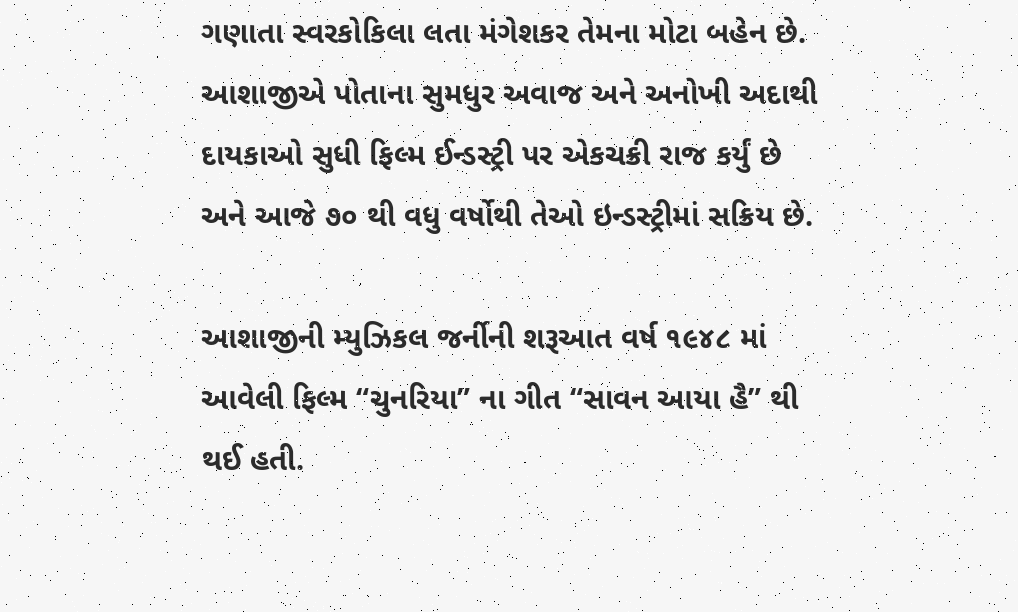ગણાતા સ્વરકોકિલા લતા મંગેશકર તેમના મોટા બહેન છે. આશાજીએ પોતાના સુમધુર અવાજ અને અનોખી અદાથી દાયકાઓ સુધી ફિલ્મ ઈન્ડસ્ટ્રી પર એકચક્રી રાજ કર્યું છે અને આજે ૭૦ થી વધુ વર્ષોથી તેઓ ઇન્ડસ્ટ્રીમાં સક્રિય છે.

આશાજીની મ્યુઝિકલ જર્નીની શરૂઆત વર્ષ ૧૯૪૮ માં આવેલી ફિલ્મ “ચુનરિયા” ના ગીત “સાવન આયા હૈ” થી થઈ હતી.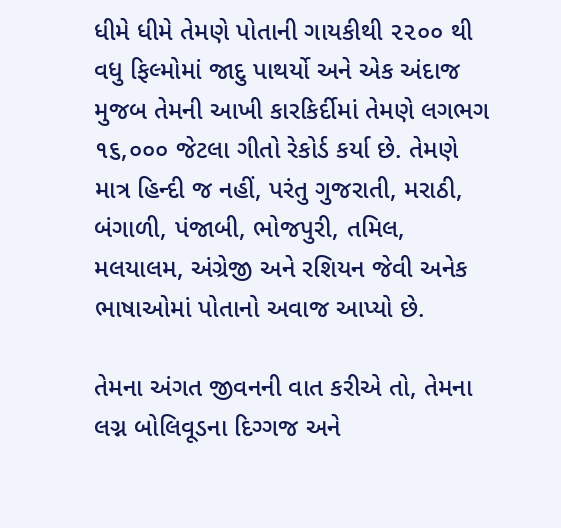ધીમે ધીમે તેમણે પોતાની ગાયકીથી ૨૨૦૦ થી વધુ ફિલ્મોમાં જાદુ પાથર્યો અને એક અંદાજ મુજબ તેમની આખી કારકિર્દીમાં તેમણે લગભગ ૧૬,૦૦૦ જેટલા ગીતો રેકોર્ડ કર્યા છે. તેમણે માત્ર હિન્દી જ નહીં, પરંતુ ગુજરાતી, મરાઠી, બંગાળી, પંજાબી, ભોજપુરી, તમિલ, મલયાલમ, અંગ્રેજી અને રશિયન જેવી અનેક ભાષાઓમાં પોતાનો અવાજ આપ્યો છે.

તેમના અંગત જીવનની વાત કરીએ તો, તેમના લગ્ન બોલિવૂડના દિગ્ગજ અને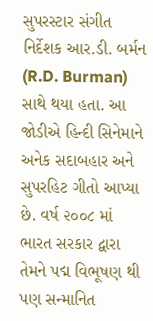સુપરસ્ટાર સંગીત નિર્દેશક આર.ડી. બર્મન (R.D. Burman) સાથે થયા હતા. આ જોડીએ હિન્દી સિનેમાને અનેક સદાબહાર અને સુપરહિટ ગીતો આપ્યા છે. વર્ષ ૨૦૦૮ માં ભારત સરકાર દ્વારા તેમને પદ્મ વિભૂષણ થી પણ સન્માનિત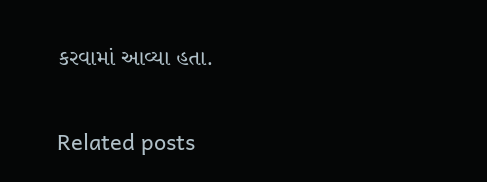કરવામાં આવ્યા હતા.

Related posts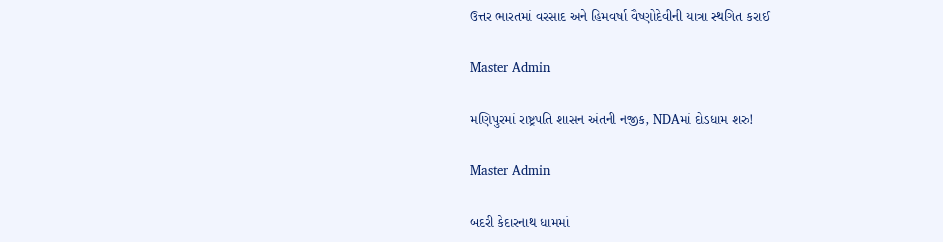ઉત્તર ભારતમાં વરસાદ અને હિમવર્ષા વૈષ્ણોદેવીની યાત્રા સ્થગિત કરાઈ

Master Admin

મણિપુરમાં રાષ્ટ્રપતિ શાસન અંતની નજીક, NDAમાં દોડધામ શરુ!

Master Admin

બદરી કેદારનાથ ધામમાં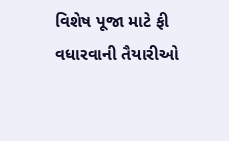વિશેષ પૂજા માટે ફી વધારવાની તૈયારીઓ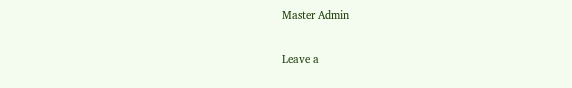Master Admin

Leave a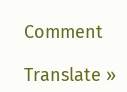Comment

Translate »